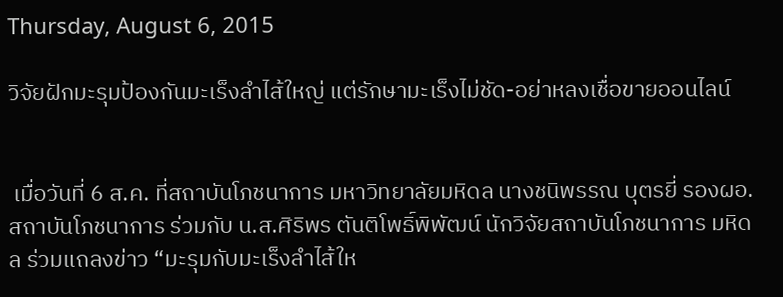Thursday, August 6, 2015

วิจัยฝักมะรุมป้องกันมะเร็งลำไส้ใหญ่ แต่รักษามะเร็งไม่ชัด-อย่าหลงเชื่อขายออนไลน์


 เมื่อวันที่ 6 ส.ค. ที่สถาบันโภชนาการ มหาวิทยาลัยมหิดล นางชนิพรรณ บุตรยี่ รองผอ.สถาบันโภชนาการ ร่วมกับ น.ส.ศิริพร ตันติโพธิ์พิพัฒน์ นักวิจัยสถาบันโภชนาการ มหิดล ร่วมแถลงข่าว “มะรุมกับมะเร็งลำไส้ให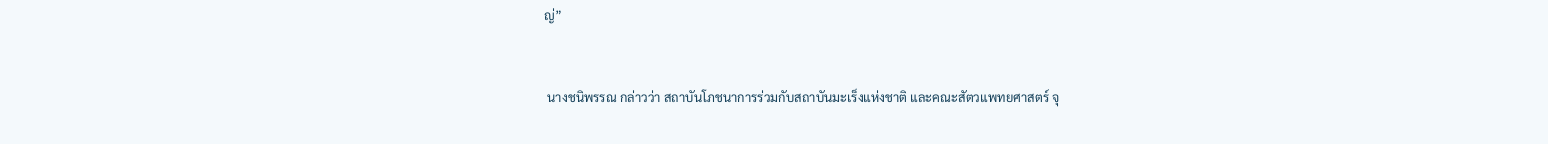ญ่”


 นางชนิพรรณ กล่าวว่า สถาบันโภชนาการร่วมกับสถาบันมะเร็งแห่งชาติ และคณะสัตวแพทยศาสตร์ จุ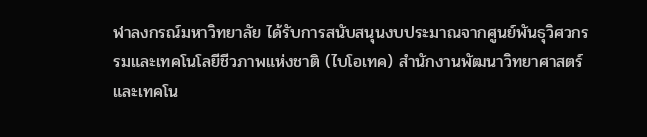ฬาลงกรณ์มหาวิทยาลัย ได้รับการสนับสนุนงบประมาณจากศูนย์พันธุวิศวกรรมและเทคโนโลยีชีวภาพแห่งชาติ (ไบโอเทค) สำนักงานพัฒนาวิทยาศาสตร์และเทคโน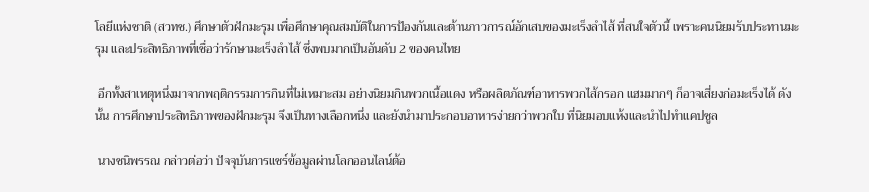โลยีแห่งชาติ (สวทช.) ศึกษาตัวฝักมะรุม เพื่อศึกษาคุณสมบัติในการป้องกันและต้านภาวการณ์อักเสบของมะเร็งลำไส้ ที่สนใจตัวนี้ เพราะคนนิยมรับประทานมะรุม และประสิทธิภาพที่เชื่อว่ารักษามะเร็งลำไส้ ซึ่งพบมากเป็นอันดับ 2 ของคนไทย

 อีกทั้งสาเหตุหนึ่งมาจากพฤติกรรมการกินที่ไม่เหมาะสม อย่างนิยมกินพวกเนื้อแดง หรือผลิตภัณฑ์อาหารพวกไส้กรอก แฮมมากๆ ก็อาจเสี่ยงก่อมะเร็งได้ ดังนั้น การศึกษาประสิทธิภาพของฝักมะรุม จึงเป็นทางเลือกหนึ่ง และยังนำมาประกอบอาหารง่ายกว่าพวกใบ ที่นิยมอบแห้งและนำไปทำแคปซูล

 นางชนิพรรณ กล่าวต่อว่า ปัจจุบันการแชร์ข้อมูลผ่านโลกออนไลน์ต้อ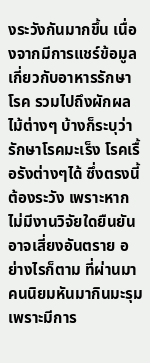งระวังกันมากขึ้น เนื่องจากมีการแชร์ข้อมูลเกี่ยวกับอาหารรักษาโรค รวมไปถึงผักผลไม้ต่างๆ บ้างก็ระบุว่ารักษาโรคมะเร็ง โรคเรื้อรังต่างๆได้ ซึ่งตรงนี้ต้องระวัง เพราะหากไม่มีงานวิจัยใดยืนยันอาจเสี่ยงอันตราย อย่างไรก็ตาม ที่ผ่านมา คนนิยมหันมากินมะรุม เพราะมีการ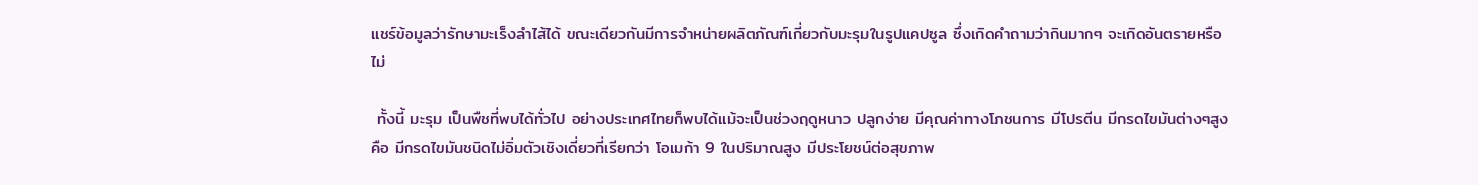แชร์ข้อมูลว่ารักษามะเร็งลำไส้ได้ ขณะเดียวกันมีการจำหน่ายผลิตภัณฑ์เกี่ยวกับมะรุมในรูปแคปซูล ซึ่งเกิดคำถามว่ากินมากๆ จะเกิดอันตรายหรือไม่

 ทั้งนี้ มะรุม เป็นพืชที่พบได้ทั่วไป อย่างประเทศไทยก็พบได้แม้จะเป็นช่วงฤดูหนาว ปลูกง่าย มีคุณค่าทางโภชนการ มีโปรตีน มีกรดไขมันต่างๆสูง คือ มีกรดไขมันชนิดไม่อิ่มตัวเชิงเดี่ยวที่เรียกว่า โอเมก้า 9 ในปริมาณสูง มีประโยชน์ต่อสุขภาพ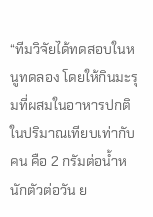“ทีมวิจัยได้ทดสอบในหนูทดลอง โดยให้กินมะรุมที่ผสมในอาหารปกติในปริมาณเทียบเท่ากับคน คือ 2 กรัมต่อน้ำหนักตัวต่อวัน ย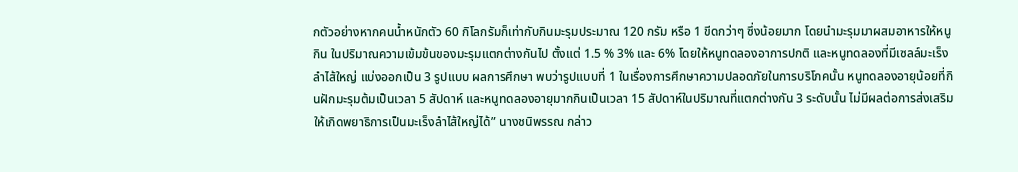กตัวอย่างหากคนน้ำหนักตัว 60 กิโลกรัมก็เท่ากับกินมะรุมประมาณ 120 กรัม หรือ 1 ขีดกว่าๆ ซึ่งน้อยมาก โดยนำมะรุมมาผสมอาหารให้หนูกิน ในปริมาณความเข้มข้นของมะรุมแตกต่างกันไป ตั้งแต่ 1.5 % 3% และ 6% โดยให้หนูทดลองอาการปกติ และหนูทดลองที่มีเซลล์มะเร็งลำไส้ใหญ่ แบ่งออกเป็น 3 รูปแบบ ผลการศึกษา พบว่ารูปแบบที่ 1 ในเรื่องการศึกษาความปลอดภัยในการบริโภคนั้น หนูทดลองอายุน้อยที่กินฝักมะรุมต้มเป็นเวลา 5 สัปดาห์ และหนูทดลองอายุมากกินเป็นเวลา 15 สัปดาห์ในปริมาณที่แตกต่างกัน 3 ระดับนั้น ไม่มีผลต่อการส่งเสริมให้เกิดพยาธิการเป็นมะเร็งลำไส้ใหญ่ได้” นางชนิพรรณ กล่าว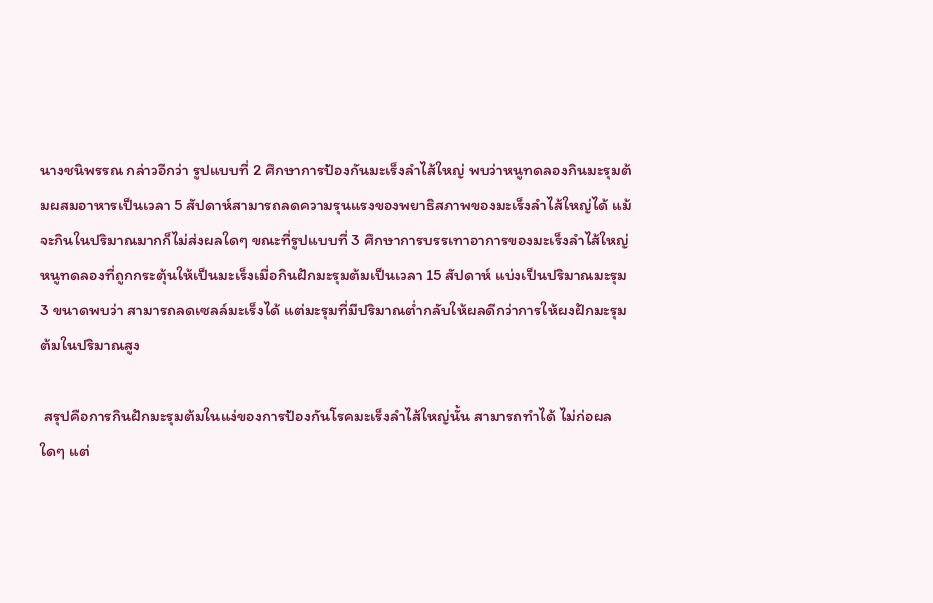นางชนิพรรณ กล่าวอีกว่า รูปแบบที่ 2 ศึกษาการป้องกันมะเร็งลำไส้ใหญ่ พบว่าหนูทดลองกินมะรุมต้มผสมอาหารเป็นเวลา 5 สัปดาห์สามารถลดความรุนแรงของพยาธิสภาพของมะเร็งลำไส้ใหญ่ได้ แม้จะกินในปริมาณมากก็ไม่ส่งผลใดๆ ขณะที่รูปแบบที่ 3 ศึกษาการบรรเทาอาการของมะเร็งลำไส้ใหญ่ หนูทดลองที่ถูกกระตุ้นให้เป็นมะเร็งเมื่อกินฝักมะรุมต้มเป็นเวลา 15 สัปดาห์ แบ่งเป็นปริมาณมะรุม 3 ขนาดพบว่า สามารถลดเซลล์มะเร็งได้ แต่มะรุมที่มีปริมาณต่ำกลับให้ผลดีกว่าการให้ผงฝักมะรุมต้มในปริมาณสูง

 สรุปคือการกินฝักมะรุมต้มในแง่ของการป้องกันโรคมะเร็งลำไส้ใหญ่นั้น สามารถทำได้ ไม่ก่อผลใดๆ แต่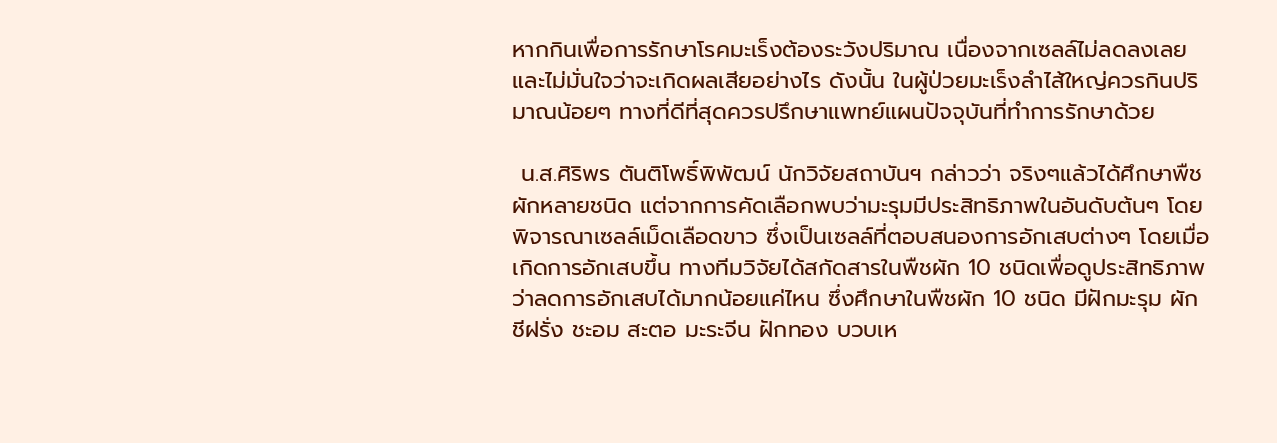หากกินเพื่อการรักษาโรคมะเร็งต้องระวังปริมาณ เนื่องจากเซลล์ไม่ลดลงเลย และไม่มั่นใจว่าจะเกิดผลเสียอย่างไร ดังนั้น ในผู้ป่วยมะเร็งลำไส้ใหญ่ควรกินปริมาณน้อยๆ ทางที่ดีที่สุดควรปรึกษาแพทย์แผนปัจจุบันที่ทำการรักษาด้วย

 น.ส.ศิริพร ตันติโพธิ์พิพัฒน์ นักวิจัยสถาบันฯ กล่าวว่า จริงๆแล้วได้ศึกษาพืชผักหลายชนิด แต่จากการคัดเลือกพบว่ามะรุมมีประสิทธิภาพในอันดับต้นๆ โดยพิจารณาเซลล์เม็ดเลือดขาว ซึ่งเป็นเซลล์ที่ตอบสนองการอักเสบต่างๆ โดยเมื่อเกิดการอักเสบขึ้น ทางทีมวิจัยได้สกัดสารในพืชผัก 10 ชนิดเพื่อดูประสิทธิภาพว่าลดการอักเสบได้มากน้อยแค่ไหน ซึ่งศึกษาในพืชผัก 10 ชนิด มีฝักมะรุม ผักชีฝรั่ง ชะอม สะตอ มะระจีน ฝักทอง บวบเห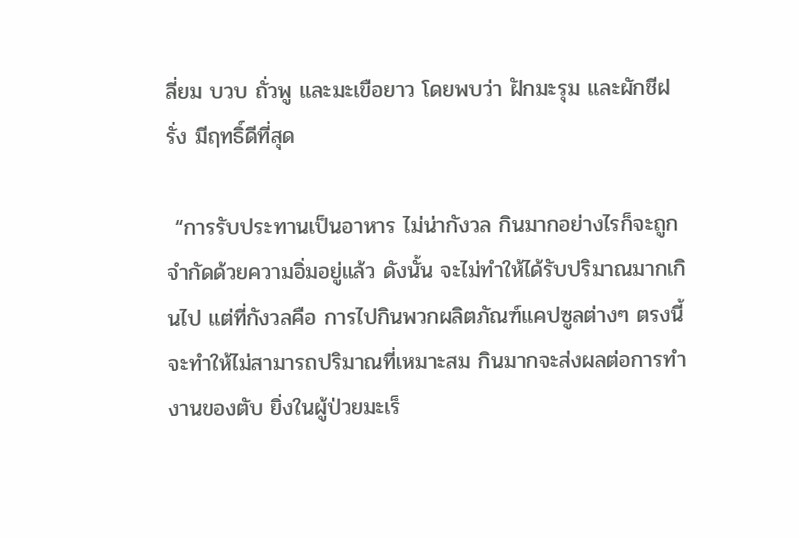ลี่ยม บวบ ถั่วพู และมะเขือยาว โดยพบว่า ฝักมะรุม และผักชีฝรั่ง มีฤทธิ์ดีที่สุด

 “การรับประทานเป็นอาหาร ไม่น่ากังวล กินมากอย่างไรก็จะถูกจำกัดด้วยความอิ่มอยู่แล้ว ดังนั้น จะไม่ทำให้ได้รับปริมาณมากเกินไป แต่ที่กังวลคือ การไปกินพวกผลิตภัณฑ์แคปซูลต่างๆ ตรงนี้จะทำให้ไม่สามารถปริมาณที่เหมาะสม กินมากจะส่งผลต่อการทำงานของตับ ยิ่งในผู้ป่วยมะเร็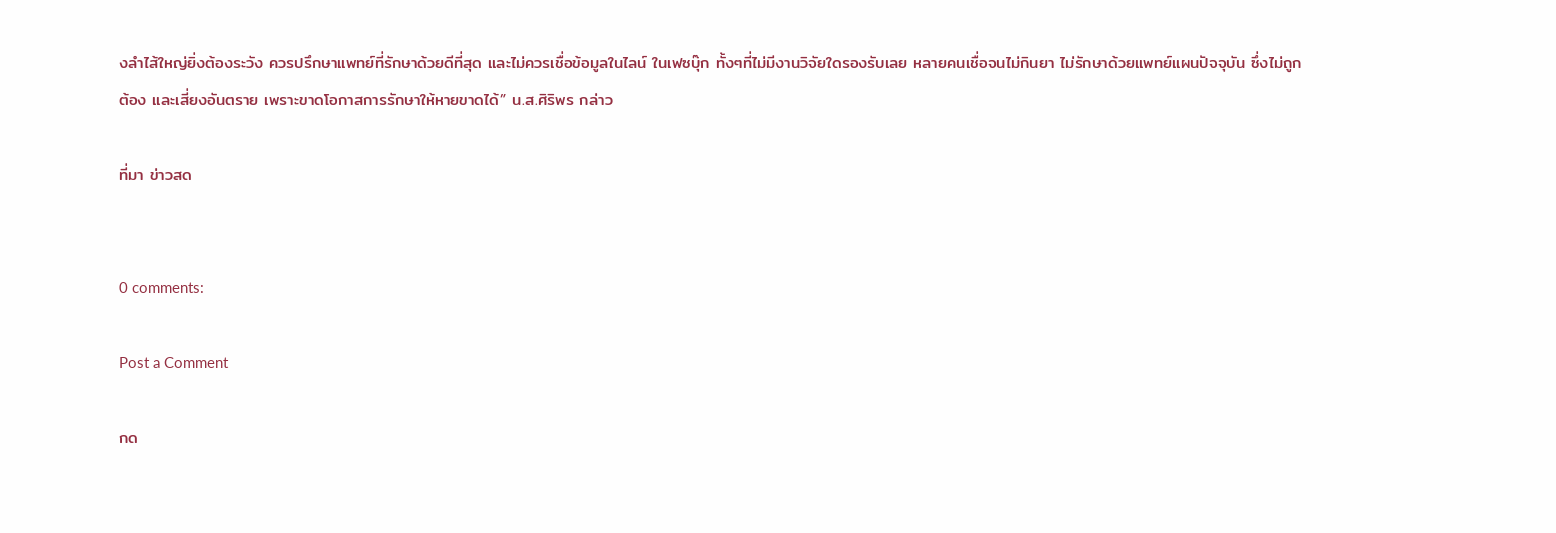งลำไส้ใหญ่ยิ่งต้องระวัง ควรปรึกษาแพทย์ที่รักษาด้วยดีที่สุด และไม่ควรเชื่อข้อมูลในไลน์ ในเฟซบุ๊ก ทั้งๆที่ไม่มีงานวิจัยใดรองรับเลย หลายคนเชื่อจนไม่กินยา ไม่รักษาด้วยแพทย์แผนปัจจุบัน ซึ่งไม่ถูกต้อง และเสี่ยงอันตราย เพราะขาดโอกาสการรักษาให้หายขาดได้” น.ส.ศิริพร กล่าว

ที่มา ข่าวสด


0 comments:

Post a Comment

กด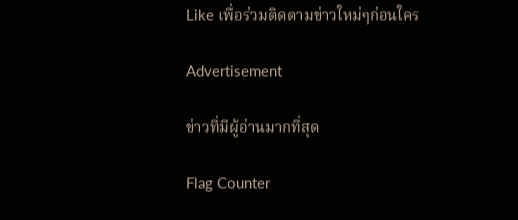Like เพื่อร่วมติดตามข่าวใหม่ๆก่อนใคร

Advertisement

ข่าวที่มีผู้อ่านมากที่สุด

Flag Counter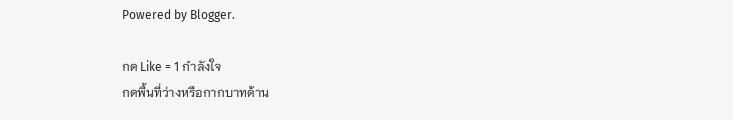Powered by Blogger.

กด Like = 1 กำลังใจ
กดพื้นที่ว่างหรือกากบาทด้าน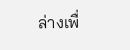ล่างเพื่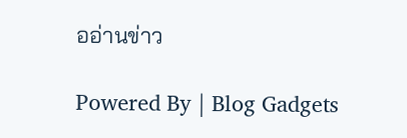ออ่านข่าว

Powered By | Blog Gadgets